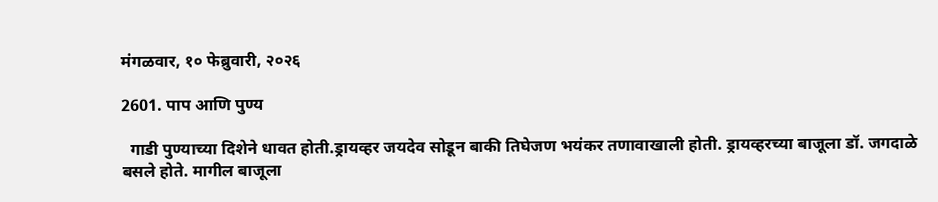मंगळवार, १० फेब्रुवारी, २०२६

2601. पाप आणि पुण्य

  गाडी पुण्याच्या दिशेने धावत होती.ड्रायव्हर जयदेव सोडून बाकी तिघेजण भयंकर तणावाखाली होती. ड्रायव्हरच्या बाजूला डॉ. जगदाळे बसले होते. मागील बाजूला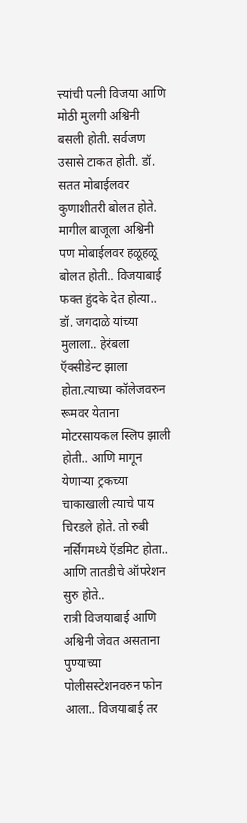त्त्यांची पत्नी विजया आणि मोठी मुलगी अश्विनी बसली होती. सर्वजण उसासे टाकत होती. डॉ. सतत मोबाईलवर कुणाशीतरी बोलत होते. मागील बाजूला अश्विनी पण मोबाईलवर हळूहळू बोलत होती.. विजयाबाई फक्त हुंदके देत होत्या..
डॉ. जगदाळे यांच्या मुलाला.. हेरंबला ऍक्सीडेन्ट झाला होता.त्याच्या कॉलेजवरुन रूमवर येताना मोटरसायकल स्लिप झाली होती.. आणि मागून येणाऱ्या ट्रकच्या चाकाखाली त्याचे पाय चिरडले होते. तो रुबी नर्सिंगमध्ये ऍडमिट होता.. आणि तातडीचे ऑपरेशन सुरु होते..
रात्री विजयाबाई आणि अश्विनी जेवत असताना पुण्याच्या पोलीसस्टेशनवरुन फोन आला.. विजयाबाई तर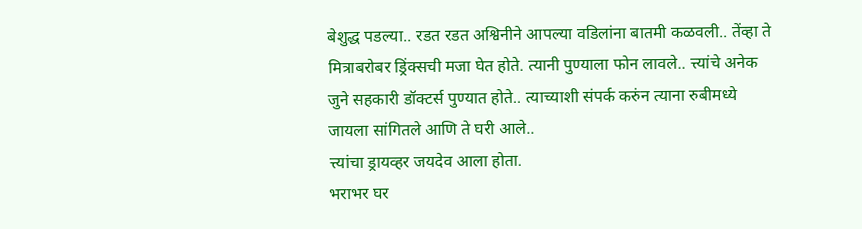बेशुद्ध पडल्या.. रडत रडत अश्विनीने आपल्या वडिलांना बातमी कळवली.. तेंव्हा ते मित्राबरोबर ड्रिंक्सची मजा घेत होते. त्यानी पुण्याला फोन लावले.. त्त्यांचे अनेक जुने सहकारी डॉक्टर्स पुण्यात होते.. त्याच्याशी संपर्क करुंन त्याना रुबीमध्ये जायला सांगितले आणि ते घरी आले..
त्त्यांचा ड्रायव्हर जयदेव आला होता.
भराभर घर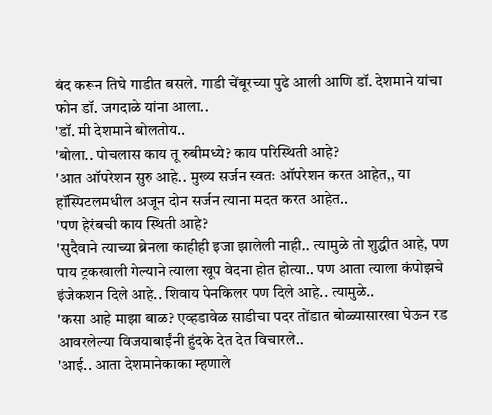बंद करून तिघे गाडीत बसले. गाडी चेंबूरच्या पुढे आली आणि डॉ. देशमाने यांचा फोन डॉ. जगदाळे यांना आला..
'डॉ. मी देशमाने बोलतोय..
'बोला.. पोचलास काय तू रुबीमध्ये? काय परिस्थिती आहे?
'आत ऑपरेशन सुरु आहे.. मुख्य सर्जन स्वतः ऑपरेशन करत आहेत,, या हॉस्पिटलमधील अजून दोन सर्जन त्याना मदत करत आहेत..
'पण हेरंबची काय स्थिती आहे?
'सुदैवाने त्याच्या ब्रेनला काहीही इजा झालेली नाही.. त्यामुळे तो शुद्धीत आहे, पण पाय ट्रकखाली गेल्याने त्याला खूप वेदना होत होत्या.. पण आता त्याला कंपोझचे इंजेकशन दिले आहे.. शिवाय पेनकिलर पण दिले आहे.. त्यामुळे..
'कसा आहे माझा बाळ? एव्हडावेळ साडीचा पदर तोंडात बोळ्यासारखा घेऊन रड आवरलेल्या विजयाबाईंनी हुंदके देत देत विचारले..
'आई.. आता देशमानेकाका म्हणाले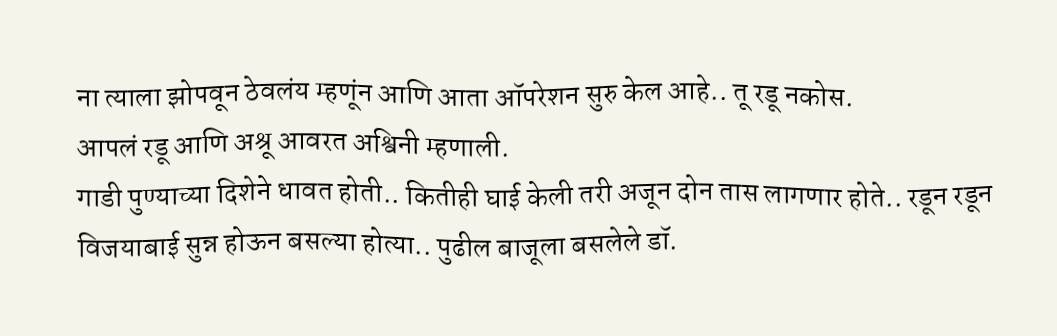ना त्याला झोपवून ठेवलंय म्हणूंन आणि आता ऑपरेशन सुरु केल आहे.. तू रडू नकोस.
आपलं रडू आणि अश्रू आवरत अश्विनी म्हणाली.
गाडी पुण्याच्या दिशेने धावत होती.. कितीही घाई केली तरी अजून दोन तास लागणार होते.. रडून रडून विजयाबाई सुन्न होऊन बसल्या होत्या.. पुढील बाजूला बसलेले डॉ.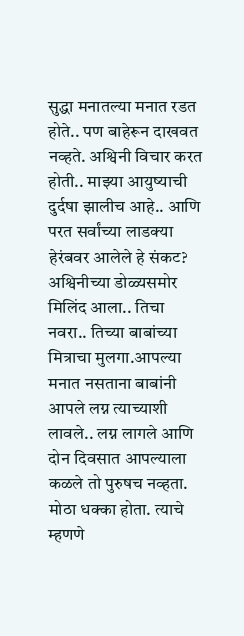सुद्धा मनातल्या मनात रडत होते.. पण बाहेरून दाखवत नव्हते. अश्विनी विचार करत होती.. माझ्या आयुष्याची दुर्दषा झालीच आहे.. आणि परत सर्वांच्या लाडक्या हेरंबवर आलेले हे संकट?
अश्विनीच्या डोळ्यसमोर मिलिंद आला.. तिचा नवरा.. तिच्या बाबांच्या मित्राचा मुलगा.आपल्या मनात नसताना बाबांनी आपले लग्न त्याच्याशी लावले.. लग्न लागले आणि दोन दिवसात आपल्याला कळले तो पुरुषच नव्हता. मोठा धक्का होता. त्याचे म्हणणे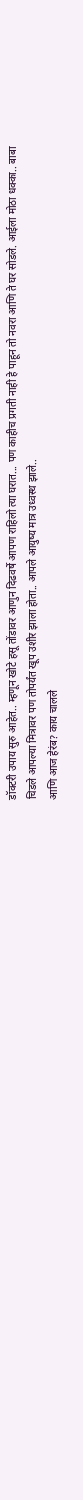डॉक्टरी उपाय सुरु आहेत.. म्हणून खोटे हसू तोंडावर आणुन दिढवर्षे आपण राहिलो त्या घरात... पण काहीच प्रगती नाही हे पाहून तो नवरा आणि ते घर सोडले. आईला मोठा धक्का.. बाबा चिडले आपल्या मित्रावर पण तोपर्यंत खूप उशीर झाला होता.. आपले आयुष्य मात्र उध्वस्थ झाले..
आणि आज हेरंब? काय चालले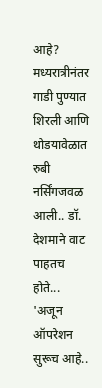आहे?
मध्यरात्रीनंतर गाडी पुण्यात शिरली आणि थोडयावेळात रुबी नर्सिंगजवळ आली.. डॉ. देशमाने वाट पाहतच होते...
'अजून ऑपरेशन सुरूच आहे..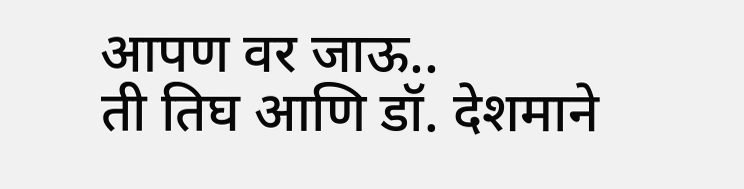आपण वर जाऊ..
ती तिघ आणि डॉ. देशमाने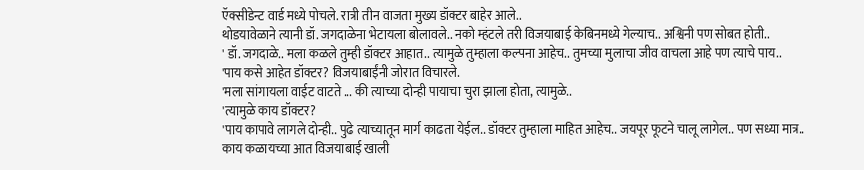ऍक्सीडेन्ट वार्ड मध्ये पोचले. रात्री तीन वाजता मुख्य डॉक्टर बाहेर आले..
थोडयावेळाने त्यानी डॉ. जगदाळेना भेटायला बोलावले.. नको म्हंटले तरी विजयाबाई केबिनमध्ये गेल्याच.. अश्विनी पण सोबत होती..
' डॉ. जगदाळे.. मला कळले तुम्ही डॉक्टर आहात.. त्यामुळे तुम्हाला कल्पना आहेच.. तुमच्या मुलाचा जीव वाचला आहे पण त्याचे पाय..
'पाय कसे आहेत डॉक्टर? विजयाबाईंनी जोरात विचारले.
'मला सांगायला वाईट वाटते ... की त्याच्या दोन्ही पायाचा चुरा झाला होता, त्यामुळे..
'त्यामुळे काय डॉक्टर?
'पाय कापावे लागले दोन्ही.. पुढे त्याच्यातून मार्ग काढता येईल.. डॉक्टर तुम्हाला माहित आहेच.. जयपूर फूटने चालू लागेल.. पण सध्या मात्र..
काय कळायच्या आत विजयाबाई खाली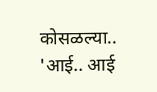कोसळल्या..
'आई.. आई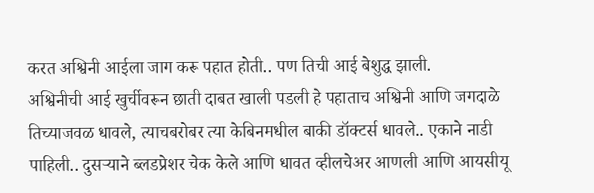करत अश्विनी आईला जाग करू पहात होती.. पण तिची आई बेशुद्ध झाली.
अश्विनीची आई खुर्चीवरून छाती दाबत खाली पडली हे पहाताच अश्विनी आणि जगदाळे तिच्याजवळ धावले, त्याचबरोबर त्या केबिनमधील बाकी डॉक्टर्स धावले.. एकाने नाडी पाहिली.. दुसऱ्याने ब्लडप्रेशर चेक केले आणि धावत व्हीलचेअर आणली आणि आयसीयू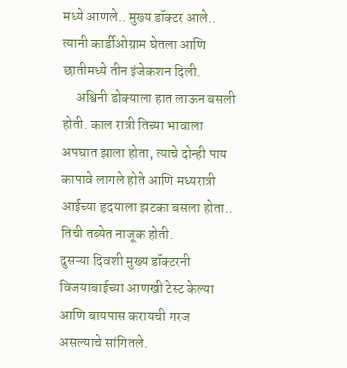मध्ये आणले.. मुख्य डॉक्टर आले.. त्यानी कार्डीओग्राम घेतला आणि छातीमध्ये तीन इंजेकशन दिली.
     अश्विनी डोक्याला हात लाऊन बसली होती. काल रात्री तिच्या भावाला अपघात झाला होता, त्याचे दोन्ही पाय कापावे लागले होते आणि मध्यरात्री आईच्या हृदयाला झटका बसला होता.. तिची तब्येत नाजूक होती.
दुसऱ्या दिवशी मुख्य डॉक्टरनी विजयाबाईच्या आणखी टेस्ट केल्या आणि बायपास करायची गरज असल्याचे सांगितले.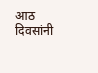आठ दिवसांनी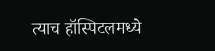त्याच हॉस्पिटलमध्ये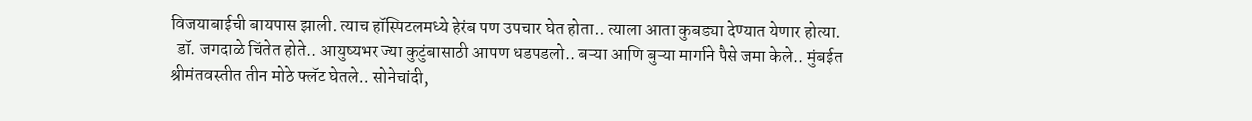विजयाबाईची बायपास झाली. त्याच हॉस्पिटलमध्ये हेरंब पण उपचार घेत होता.. त्याला आता कुबड्या देण्यात येणार होत्या.
  डॉ. जगदाळे चिंतेत होते.. आयुष्यभर ज्या कुटुंबासाठी आपण धडपडलो.. बऱ्या आणि बुऱ्या मार्गाने पैसे जमा केले.. मुंबईत श्रीमंतवस्तीत तीन मोठे फ्लॅट घेतले.. सोनेचांदी,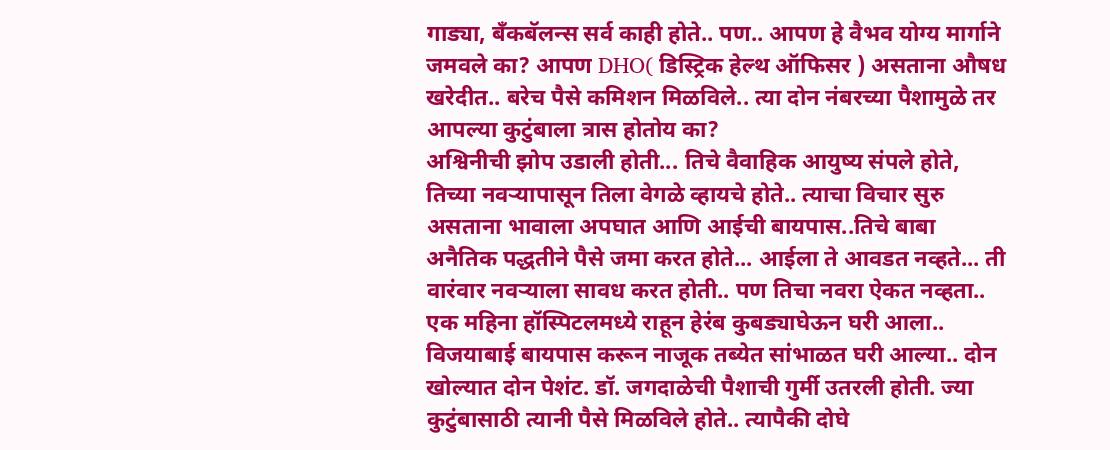गाड्या, बँकबॅलन्स सर्व काही होते.. पण.. आपण हे वैभव योग्य मार्गाने जमवले का? आपण DHO( डिस्ट्रिक हेल्थ ऑफिसर ) असताना औषध खरेदीत.. बरेच पैसे कमिशन मिळविले.. त्या दोन नंबरच्या पैशामुळे तर आपल्या कुटुंबाला त्रास होतोय का?
अश्विनीची झोप उडाली होती... तिचे वैवाहिक आयुष्य संपले होते, तिच्या नवऱ्यापासून तिला वेगळे व्हायचे होते.. त्याचा विचार सुरु असताना भावाला अपघात आणि आईची बायपास..तिचे बाबा अनैतिक पद्धतीने पैसे जमा करत होते... आईला ते आवडत नव्हते... ती वारंवार नवऱ्याला सावध करत होती.. पण तिचा नवरा ऐकत नव्हता..
एक महिना हॉस्पिटलमध्ये राहून हेरंब कुबड्याघेऊन घरी आला.. विजयाबाई बायपास करून नाजूक तब्येत सांभाळत घरी आल्या.. दोन खोल्यात दोन पेशंट. डॉ. जगदाळेची पैशाची गुर्मी उतरली होती. ज्या कुटुंबासाठी त्यानी पैसे मिळविले होते.. त्यापैकी दोघे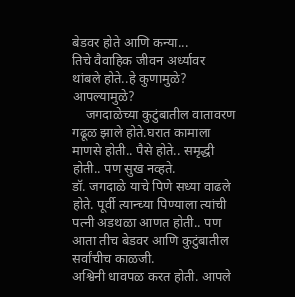बेडवर होते आणि कन्या...
तिचे वैवाहिक जीवन अर्ध्यावर थांबले होते..हे कुणामुळे? आपल्यामुळे?
    जगदाळेच्या कुटुंबातील वातावरण गढूळ झाले होते.घरात कामाला माणसे होती.. पैसे होते.. समृद्धी होती.. पण सुख नव्हते.
डॉ. जगदाळे याचे पिणे सध्या वाढले होते. पूर्वी त्यान्च्या पिण्याला त्यांची पत्नी अडथळा आणत होती.. पण आता तीच बेडवर आणि कुटुंबातील सर्वांचीच काळजी.
अश्विनी धावपळ करत होती. आपले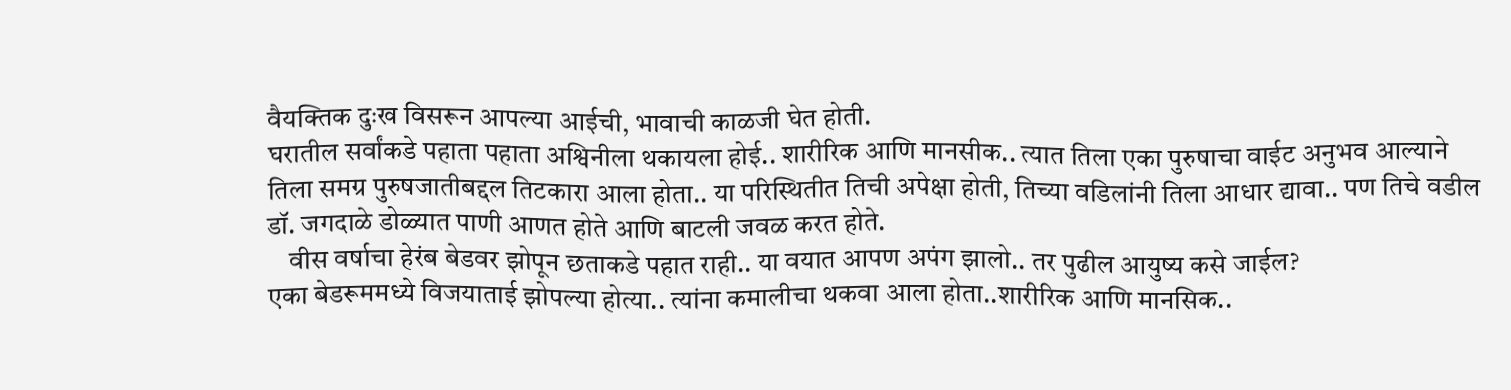वैयक्तिक दुःख विसरून आपल्या आईची, भावाची काळजी घेत होती.
घरातील सर्वांकडे पहाता पहाता अश्विनीला थकायला होई.. शारीरिक आणि मानसीक.. त्यात तिला एका पुरुषाचा वाईट अनुभव आल्याने तिला समग्र पुरुषजातीबद्दल तिटकारा आला होता.. या परिस्थितीत तिची अपेक्षा होती, तिच्या वडिलांनी तिला आधार द्यावा.. पण तिचे वडील डॉ. जगदाळे डोळ्यात पाणी आणत होते आणि बाटली जवळ करत होते.
    वीस वर्षाचा हेरंब बेडवर झोपून छताकडे पहात राही.. या वयात आपण अपंग झालो.. तर पुढील आयुष्य कसे जाईल?
एका बेडरूममध्ये विजयाताई झोपल्या होत्या.. त्यांना कमालीचा थकवा आला होता..शारीरिक आणि मानसिक..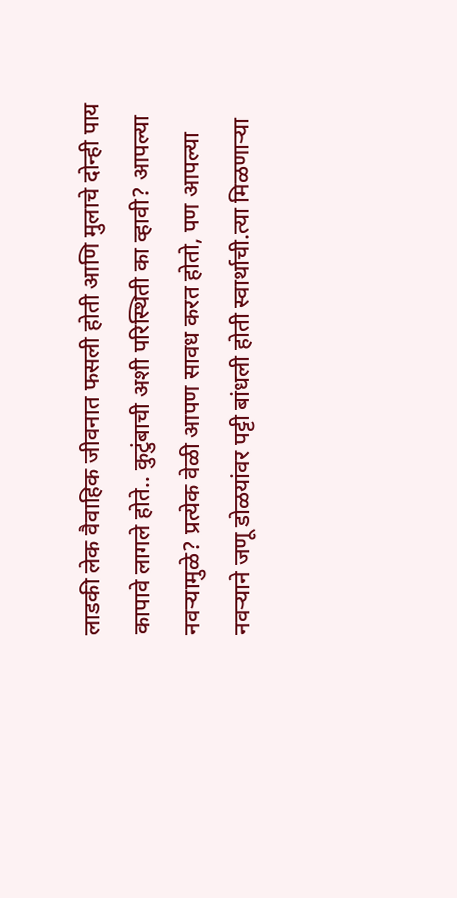लाडकी लेक वैवाहिक जीवनात फसली होती आणि मुलाचे दोन्ही पाय कापावे लागले होते.. कुटुंबाची अशी परिस्थिती का व्हावी? आपल्या नवऱ्यामुळे? प्रत्येक वेळी आपण सावध करत होतो, पण आपल्या नवऱ्याने जणू डोळयांवर पट्टी बांधली होती स्वार्थाची.त्या मिळणाऱ्या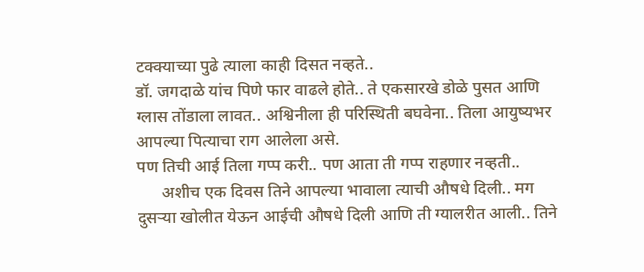टक्क्याच्या पुढे त्याला काही दिसत नव्हते..
डॉ. जगदाळे यांच पिणे फार वाढले होते.. ते एकसारखे डोळे पुसत आणि ग्लास तोंडाला लावत.. अश्विनीला ही परिस्थिती बघवेना.. तिला आयुष्यभर आपल्या पित्याचा राग आलेला असे.
पण तिची आई तिला गप्प करी.. पण आता ती गप्प राहणार नव्हती..
      अशीच एक दिवस तिने आपल्या भावाला त्याची औषधे दिली.. मग दुसऱ्या खोलीत येऊन आईची औषधे दिली आणि ती ग्यालरीत आली.. तिने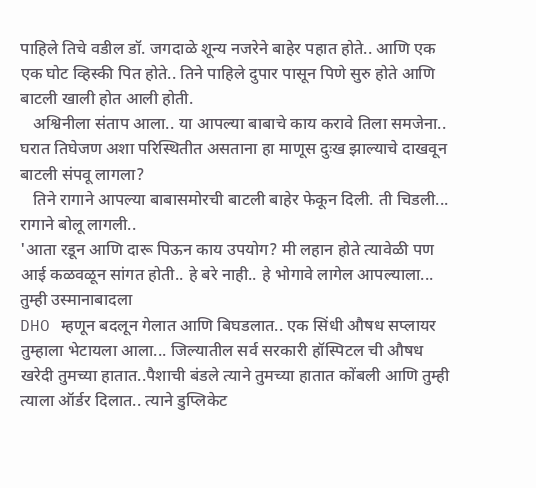पाहिले तिचे वडील डॉ. जगदाळे शून्य नजरेने बाहेर पहात होते.. आणि एक एक घोट व्हिस्की पित होते.. तिने पाहिले दुपार पासून पिणे सुरु होते आणि बाटली खाली होत आली होती.
   अश्विनीला संताप आला.. या आपल्या बाबाचे काय करावे तिला समजेना.. घरात तिघेजण अशा परिस्थितीत असताना हा माणूस दुःख झाल्याचे दाखवून बाटली संपवू लागला?
   तिने रागाने आपल्या बाबासमोरची बाटली बाहेर फेकून दिली. ती चिडली... रागाने बोलू लागली..
'आता रडून आणि दारू पिऊन काय उपयोग? मी लहान होते त्यावेळी पण आई कळवळून सांगत होती.. हे बरे नाही.. हे भोगावे लागेल आपल्याला... तुम्ही उस्मानाबादला
DHO म्हणून बदलून गेलात आणि बिघडलात.. एक सिंधी औषध सप्लायर तुम्हाला भेटायला आला... जिल्यातील सर्व सरकारी हॉस्पिटल ची औषध खरेदी तुमच्या हातात..पैशाची बंडले त्याने तुमच्या हातात कोंबली आणि तुम्ही त्याला ऑर्डर दिलात.. त्याने डुप्लिकेट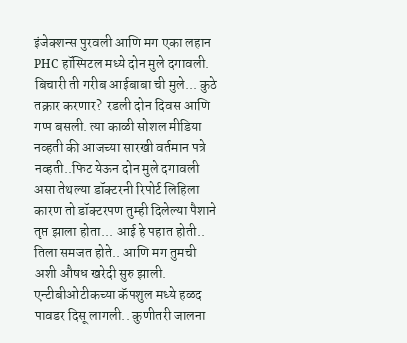इंजेक्शन्स पुरवली आणि मग एका लहान PHC हॉस्पिटल मध्ये दोन मुले दगावली. बिचारी ती गरीब आईबाबा ची मुले... कुठे तक्रार करणार?  रडली दोन दिवस आणि गप्प बसली. त्या काळी सोशल मीडिया नव्हती की आजच्या सारखी वर्तमान पत्रे नव्हती..फिट येऊन दोन मुले दगावली असा तेथल्या डॉक्टरनी रिपोर्ट लिहिला कारण तो डॉक्टरपण तुम्ही दिलेल्या पैशाने तृप्त झाला होता... आई हे पहात होती.. तिला समजत होते.. आणि मग तुमची अशी औषध खरेदी सुरु झाली. एन्टीबीओटीकच्या कॅपशुल मध्ये हळद पावडर दिसू लागली.. कुणीतरी जालना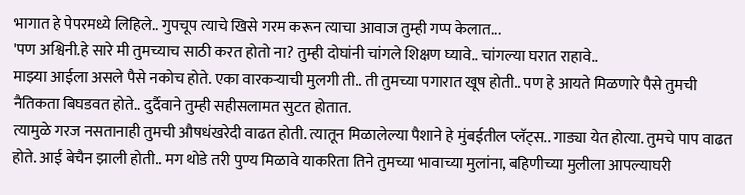भागात हे पेपरमध्ये लिहिले.. गुपचूप त्याचे खिसे गरम करून त्याचा आवाज तुम्ही गप्प केलात...
'पण अश्विनी.हे सारे मी तुमच्याच साठी करत होतो ना? तुम्ही दोघांनी चांगले शिक्षण घ्यावे.. चांगल्या घरात राहावे..
माझ्या आईला असले पैसे नकोच होते. एका वारकऱ्याची मुलगी ती.. ती तुमच्या पगारात खूष होती.. पण हे आयते मिळणारे पैसे तुमची नैतिकता बिघडवत होते.. दुर्दैवाने तुम्ही सहीसलामत सुटत होतात.
त्यामुळे गरज नसतानाही तुमची औषधंखरेदी वाढत होती. त्यातून मिळालेल्या पैशाने हे मुंबईतील प्लॅट्स.. गाड्या येत होत्या. तुमचे पाप वाढत होते. आई बेचैन झाली होती.. मग थोडे तरी पुण्य मिळावे याकरिता तिने तुमच्या भावाच्या मुलांना, बहिणीच्या मुलीला आपल्याघरी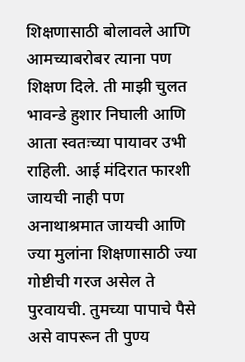शिक्षणासाठी बोलावले आणि आमच्याबरोबर त्याना पण शिक्षण दिले. ती माझी चुलत भावन्डे हुशार निघाली आणि आता स्वतःच्या पायावर उभी राहिली. आई मंदिरात फारशी जायची नाही पण अनाथाश्रमात जायची आणि ज्या मुलांना शिक्षणासाठी ज्या गोष्टीची गरज असेल ते पुरवायची. तुमच्या पापाचे पैसे असे वापरून ती पुण्य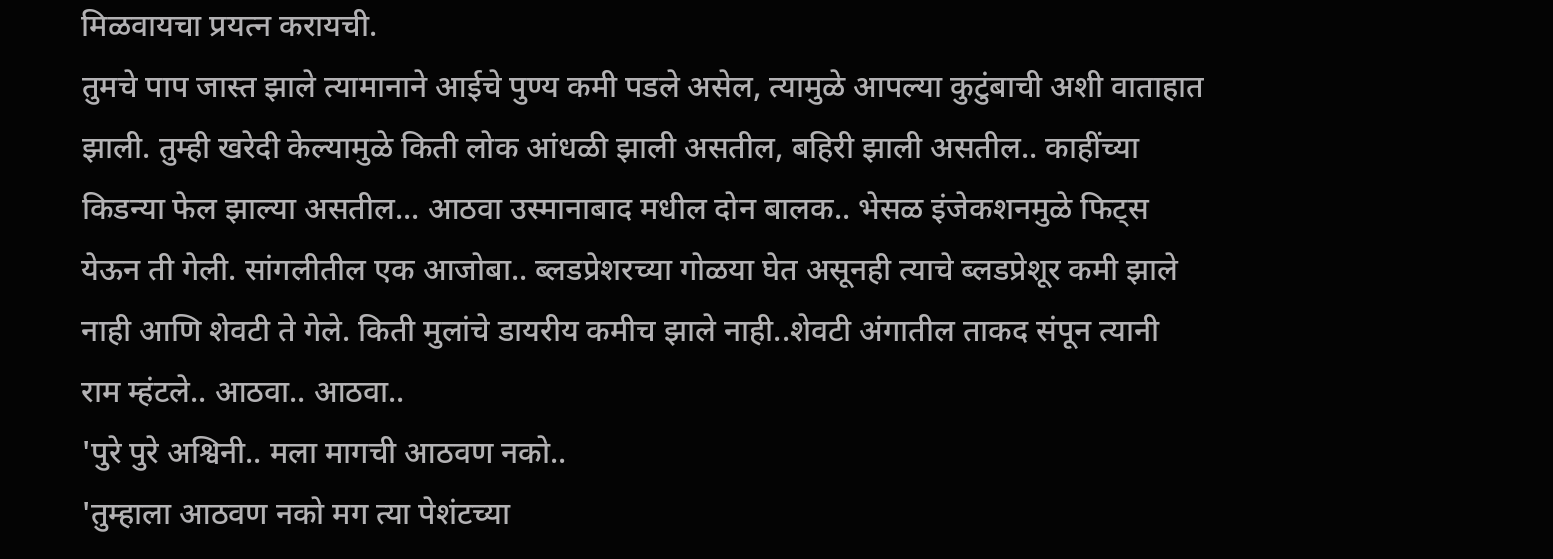मिळवायचा प्रयत्न करायची.
तुमचे पाप जास्त झाले त्यामानाने आईचे पुण्य कमी पडले असेल, त्यामुळे आपल्या कुटुंबाची अशी वाताहात झाली. तुम्ही खरेदी केल्यामुळे किती लोक आंधळी झाली असतील, बहिरी झाली असतील.. काहींच्या किडन्या फेल झाल्या असतील... आठवा उस्मानाबाद मधील दोन बालक.. भेसळ इंजेकशनमुळे फिट्स येऊन ती गेली. सांगलीतील एक आजोबा.. ब्लडप्रेशरच्या गोळया घेत असूनही त्याचे ब्लडप्रेशूर कमी झाले नाही आणि शेवटी ते गेले. किती मुलांचे डायरीय कमीच झाले नाही..शेवटी अंगातील ताकद संपून त्यानी राम म्हंटले.. आठवा.. आठवा..
'पुरे पुरे अश्विनी.. मला मागची आठवण नको..
'तुम्हाला आठवण नको मग त्या पेशंटच्या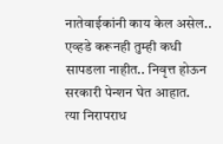नातेवाईकांनी काय केल असेल.. एव्हडे करूनही तुम्ही कधी सापडला नाहीत.. निवृत्त होऊन सरकारी पेन्शन घेत आहात.
त्या निरापराध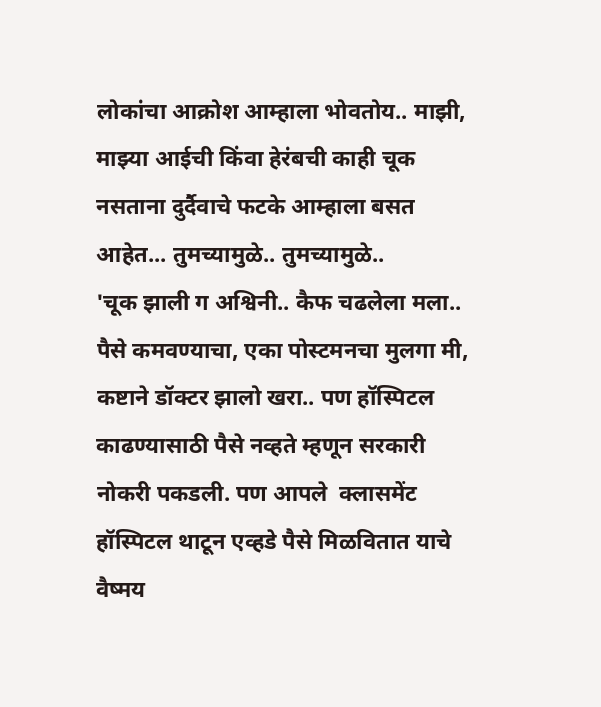लोकांचा आक्रोश आम्हाला भोवतोय.. माझी, माझ्या आईची किंवा हेरंबची काही चूक नसताना दुर्दैवाचे फटके आम्हाला बसत आहेत... तुमच्यामुळे.. तुमच्यामुळे..
'चूक झाली ग अश्विनी.. कैफ चढलेला मला.. पैसे कमवण्याचा, एका पोस्टमनचा मुलगा मी, कष्टाने डॉक्टर झालो खरा.. पण हॉस्पिटल काढण्यासाठी पैसे नव्हते म्हणून सरकारी नोकरी पकडली. पण आपले  क्लासमेंट हॉस्पिटल थाटून एव्हडे पैसे मिळवितात याचे वैष्मय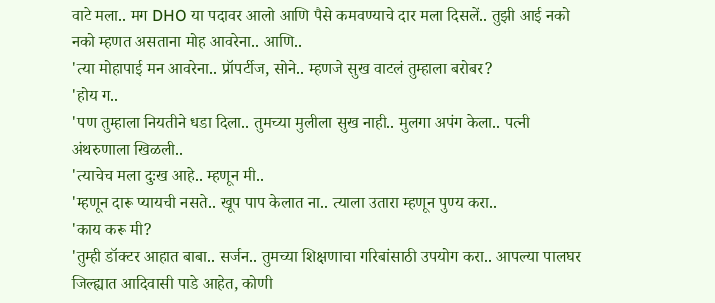वाटे मला.. मग DHO या पदावर आलो आणि पैसे कमवण्याचे दार मला दिसलें.. तुझी आई नको नको म्हणत असताना मोह आवरेना.. आणि..
'त्या मोहापाई मन आवरेना.. प्रॉपर्टीज, सोने.. म्हणजे सुख वाटलं तुम्हाला बरोबर?
'होय ग..
'पण तुम्हाला नियतीने धडा दिला.. तुमच्या मुलीला सुख नाही.. मुलगा अपंग केला.. पत्नी अंथरुणाला खिळली..
'त्याचेच मला दुःख आहे.. म्हणून मी..
'म्हणून दारू प्यायची नसते.. खूप पाप केलात ना.. त्याला उतारा म्हणून पुण्य करा..
'काय करू मी?
'तुम्ही डॉक्टर आहात बाबा.. सर्जन.. तुमच्या शिक्षणाचा गरिबांसाठी उपयोग करा.. आपल्या पालघर जिल्ह्यात आदिवासी पाडे आहेत, कोणी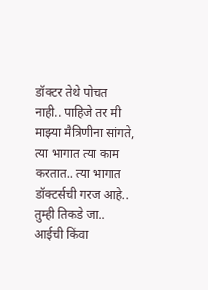डॉक्टर तेथे पोचत नाही.. पाहिजे तर मी माझ्या मैत्रिणीना सांगते, त्या भागात त्या काम करतात.. त्या भागात डॉक्टर्सची गरज आहे.. तुम्ही तिकडे जा.. आईची किंवा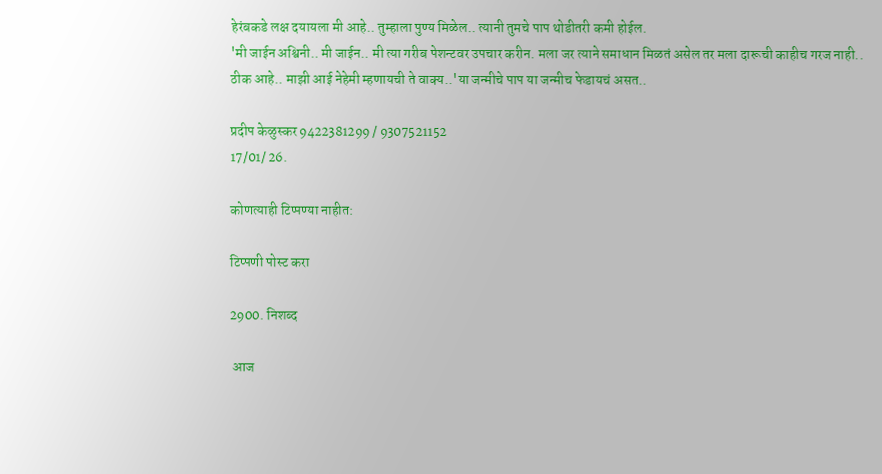हेरंबकडे लक्ष दयायला मी आहे.. तुम्हाला पुण्य मिळेल.. त्यानी तुमचे पाप थोडीतरी कमी होईल.
'मी जाईन अश्विनी.. मी जाईन.. मी त्या गरीब पेशन्टवर उपचार करीन. मला जर त्याने समाधान मिळतं असेल तर मला दारूची काहीच गरज नाही..
ठीक आहे.. माझी आई नेहेमी म्हणायची ते वाक्य..'या जन्मीचे पाप या जन्मीच फेडायचं असत..

प्रदीप केळुस्कर 9422381299 / 9307521152
17/01/ 26.

कोणत्याही टिप्पण्‍या नाहीत:

टिप्पणी पोस्ट करा

2900. निशब्द

 आज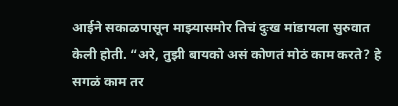आईने सकाळपासून माझ्यासमोर तिचं दुःख मांडायला सुरुवात केली होती. “अरे, तुझी बायको असं कोणतं मोठं काम करते? हे सगळं काम तर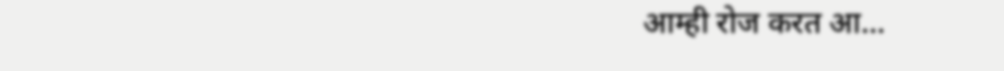आम्ही रोज करत आ...